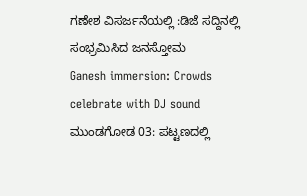ಗಣೇಶ ವಿಸರ್ಜನೆಯಲ್ಲಿ :ಡಿಜೆ ಸದ್ದಿನಲ್ಲಿ ಸಂಭ್ರಮಿಸಿದ ಜನಸ್ತೋಮ
Ganesh immersion: Crowds celebrate with DJ sound
ಮುಂಡಗೋಡ 03: ಪಟ್ಟಣದಲ್ಲಿ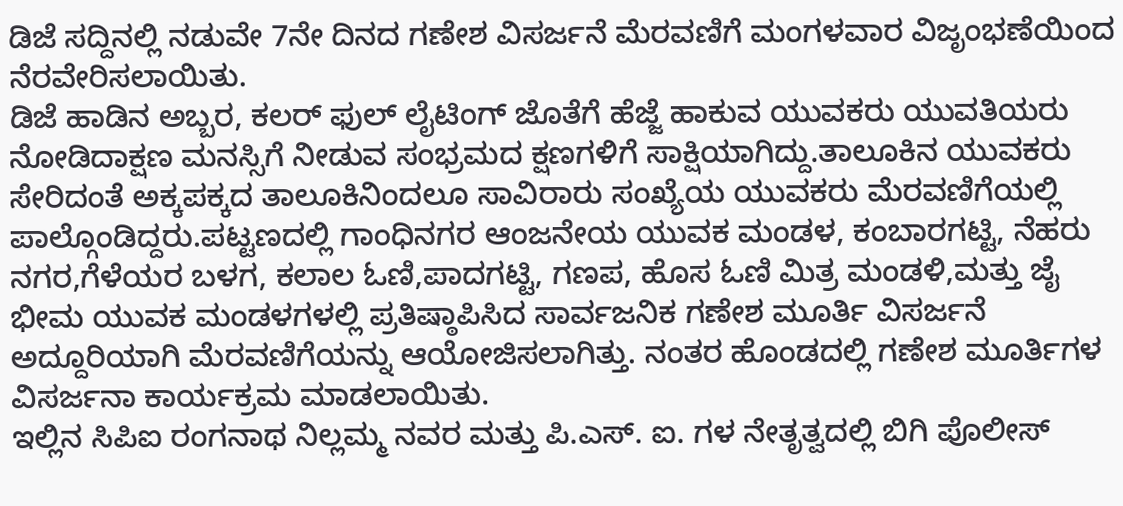ಡಿಜೆ ಸದ್ದಿನಲ್ಲಿ ನಡುವೇ 7ನೇ ದಿನದ ಗಣೇಶ ವಿಸರ್ಜನೆ ಮೆರವಣಿಗೆ ಮಂಗಳವಾರ ವಿಜೃಂಭಣೆಯಿಂದ ನೆರವೇರಿಸಲಾಯಿತು.
ಡಿಜೆ ಹಾಡಿನ ಅಬ್ಬರ, ಕಲರ್ ಫುಲ್ ಲೈಟಿಂಗ್ ಜೊತೆಗೆ ಹೆಜ್ಜೆ ಹಾಕುವ ಯುವಕರು ಯುವತಿಯರು ನೋಡಿದಾಕ್ಷಣ ಮನಸ್ಸಿಗೆ ನೀಡುವ ಸಂಭ್ರಮದ ಕ್ಷಣಗಳಿಗೆ ಸಾಕ್ಷಿಯಾಗಿದ್ದು.ತಾಲೂಕಿನ ಯುವಕರು ಸೇರಿದಂತೆ ಅಕ್ಕಪಕ್ಕದ ತಾಲೂಕಿನಿಂದಲೂ ಸಾವಿರಾರು ಸಂಖ್ಯೆಯ ಯುವಕರು ಮೆರವಣಿಗೆಯಲ್ಲಿ ಪಾಲ್ಗೊಂಡಿದ್ದರು.ಪಟ್ಟಣದಲ್ಲಿ ಗಾಂಧಿನಗರ ಆಂಜನೇಯ ಯುವಕ ಮಂಡಳ, ಕಂಬಾರಗಟ್ಟಿ, ನೆಹರು ನಗರ,ಗೆಳೆಯರ ಬಳಗ, ಕಲಾಲ ಓಣಿ,ಪಾದಗಟ್ಟಿ, ಗಣಪ, ಹೊಸ ಓಣಿ ಮಿತ್ರ ಮಂಡಳಿ,ಮತ್ತು ಜೈ ಭೀಮ ಯುವಕ ಮಂಡಳಗಳಲ್ಲಿ ಪ್ರತಿಷ್ಠಾಪಿಸಿದ ಸಾರ್ವಜನಿಕ ಗಣೇಶ ಮೂರ್ತಿ ವಿಸರ್ಜನೆ ಅದ್ದೂರಿಯಾಗಿ ಮೆರವಣಿಗೆಯನ್ನು ಆಯೋಜಿಸಲಾಗಿತ್ತು. ನಂತರ ಹೊಂಡದಲ್ಲಿ ಗಣೇಶ ಮೂರ್ತಿಗಳ ವಿಸರ್ಜನಾ ಕಾರ್ಯಕ್ರಮ ಮಾಡಲಾಯಿತು.
ಇಲ್ಲಿನ ಸಿಪಿಐ ರಂಗನಾಥ ನಿಲ್ಲಮ್ಮ ನವರ ಮತ್ತು ಪಿ.ಎಸ್. ಐ. ಗಳ ನೇತೃತ್ವದಲ್ಲಿ ಬಿಗಿ ಪೊಲೀಸ್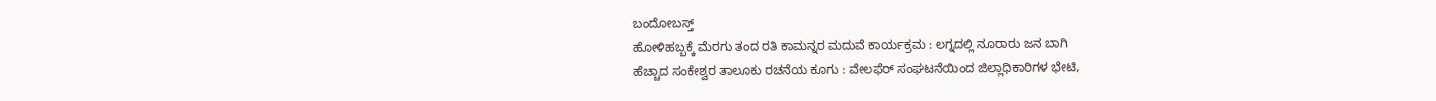ಬಂದೋಬಸ್ತ್
ಹೋಳಿಹಬ್ಬಕ್ಕೆ ಮೆರಗು ತಂದ ರತಿ ಕಾಮನ್ನರ ಮದುವೆ ಕಾರ್ಯಕ್ರಮ : ಲಗ್ನದಲ್ಲಿ ನೂರಾರು ಜನ ಬಾಗಿ
ಹೆಚ್ಚಾದ ಸಂಕೇಶ್ವರ ತಾಲೂಕು ರಚನೆಯ ಕೂಗು : ವೇಲಫೆರ್ ಸಂಘಟನೆಯಿಂದ ಜಿಲ್ಲಾಧಿಕಾರಿಗಳ ಭೇಟಿ,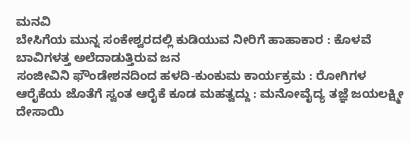ಮನವಿ
ಬೇಸಿಗೆಯ ಮುನ್ನ ಸಂಕೇಶ್ವರದಲ್ಲಿ ಕುಡಿಯುವ ನೀರಿಗೆ ಹಾಹಾಕಾರ : ಕೊಳವೆ ಬಾವಿಗಳತ್ತ ಅಲೆದಾಡುತ್ತಿರುವ ಜನ
ಸಂಜೀವಿನಿ ಫೌಂಡೇಶನದಿಂದ ಹಳದಿ-ಕುಂಕುಮ ಕಾರ್ಯಕ್ರಮ : ರೋಗಿಗಳ ಆರೈಕೆಯ ಜೊತೆಗೆ ಸ್ವಂತ ಆರೈಕೆ ಕೂಡ ಮಹತ್ವದ್ದು : ಮನೋವೈದ್ಯ ತಜ್ಞೆ ಜಯಲಕ್ಷ್ಮೀ ದೇಸಾಯಿ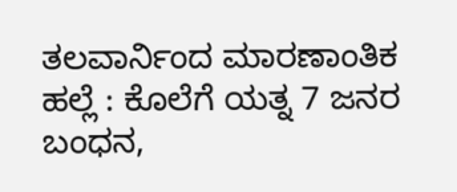ತಲವಾರ್ನಿಂದ ಮಾರಣಾಂತಿಕ ಹಲ್ಲೆ : ಕೊಲೆಗೆ ಯತ್ನ 7 ಜನರ ಬಂಧನ,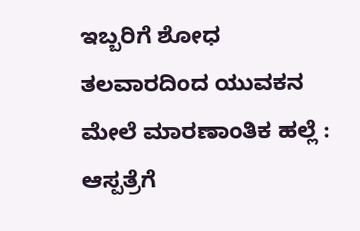ಇಬ್ಬರಿಗೆ ಶೋಧ
ತಲವಾರದಿಂದ ಯುವಕನ ಮೇಲೆ ಮಾರಣಾಂತಿಕ ಹಲ್ಲೆ : ಆಸ್ಪತ್ರೆಗೆ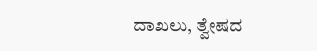ದಾಖಲು, ತ್ವೇಷದ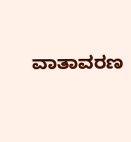ವಾತಾವರಣ